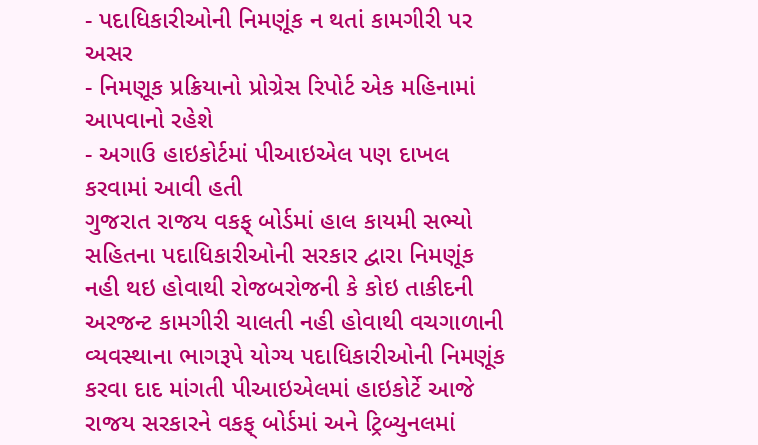- પદાધિકારીઓની નિમણૂંક ન થતાં કામગીરી પર અસર
- નિમણૂક પ્રક્રિયાનો પ્રોગ્રેસ રિપોર્ટ એક મહિનામાં આપવાનો રહેશે
- અગાઉ હાઇકોર્ટમાં પીઆઇએલ પણ દાખલ કરવામાં આવી હતી
ગુજરાત રાજય વકફ્ બોર્ડમાં હાલ કાયમી સભ્યો સહિતના પદાધિકારીઓની સરકાર દ્વારા નિમણૂંક નહી થઇ હોવાથી રોજબરોજની કે કોઇ તાકીદની અરજન્ટ કામગીરી ચાલતી નહી હોવાથી વચગાળાની વ્યવસ્થાના ભાગરૂપે યોગ્ય પદાધિકારીઓની નિમણૂંક કરવા દાદ માંગતી પીઆઇએલમાં હાઇકોર્ટે આજે રાજય સરકારને વકફ્ બોર્ડમાં અને ટ્રિબ્યુનલમાં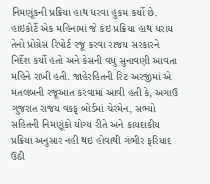નિમણૂંકની પ્રક્રિયા હાથ ધરવા હુકમ કર્યો છે. હાઇકોર્ટે એક મહિનામાં જે કંઇ પ્રક્રિયા હાથ ધરાય તેનો પ્રોગ્રેસ રિપોર્ટ રજૂ કરવા રાજય સરકારને નિર્દેશ કર્યો હતો અને કેસની વધુ સુનાવણી આવતા મહિને રાખી હતી. જાહેરહિતની રિટ અરજીમાં એ મતલબની રજૂઆત કરવામાં આવી હતી કે, અગાઉ ગુજરાત રાજય વકફ્ બોર્ડમાં ચેરમેન, સભ્યો સહિતની નિમણૂંકો યોગ્ય રીતે અને કાયદાકીય પ્રક્રિયા અનુસાર નહી થઇ હોવાથી ગંભીર ફરિયાદ ઉઠી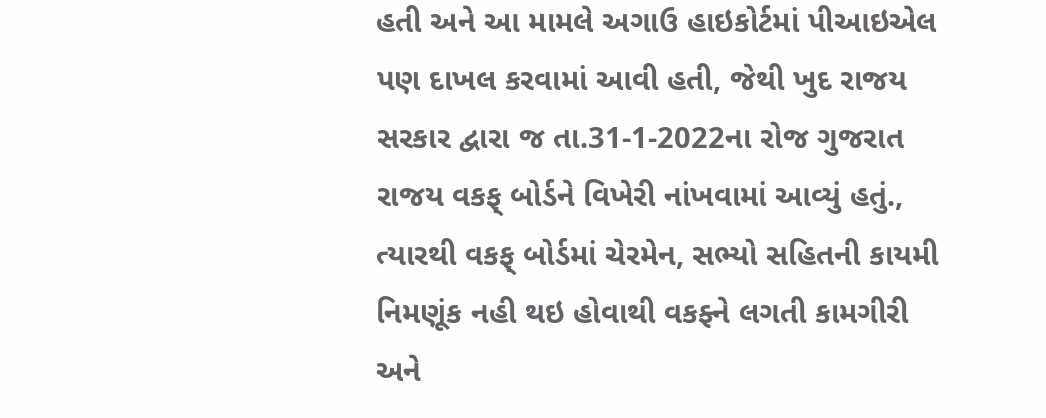હતી અને આ મામલે અગાઉ હાઇકોર્ટમાં પીઆઇએલ પણ દાખલ કરવામાં આવી હતી, જેથી ખુદ રાજય સરકાર દ્વારા જ તા.31-1-2022ના રોજ ગુજરાત રાજય વકફ્ બોર્ડને વિખેરી નાંખવામાં આવ્યું હતું., ત્યારથી વકફ્ બોર્ડમાં ચેરમેન, સભ્યો સહિતની કાયમી નિમણૂંક નહી થઇ હોવાથી વકફ્ને લગતી કામગીરી અને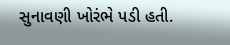સુનાવણી ખોરંભે પડી હતી.